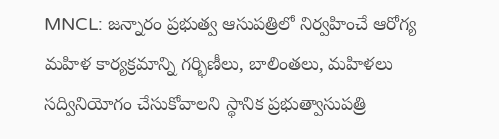MNCL: జన్నారం ప్రభుత్వ ఆసుపత్రిలో నిర్వహించే ఆరోగ్య మహిళ కార్యక్రమాన్ని గర్భిణీలు, బాలింతలు, మహిళలు సద్వినియోగం చేసుకోవాలని స్థానిక ప్రభుత్వాసుపత్రి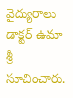వైద్యురాలు డాక్టర్ ఉమా శ్రీ సూచించారు.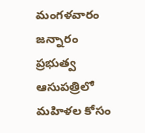మంగళవారం జన్నారం ప్రభుత్వ ఆసుపత్రిలో మహిళల కోసం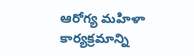ఆరోగ్య మహిళా కార్యక్రమాన్ని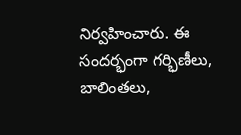నిర్వహించారు. ఈ సందర్భంగా గర్భిణీలు, బాలింతలు,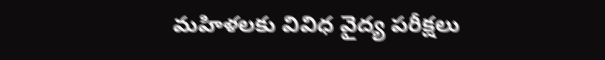మహిళలకు వివిధ వైద్య పరీక్షలు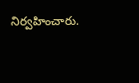నిర్వహించారు.